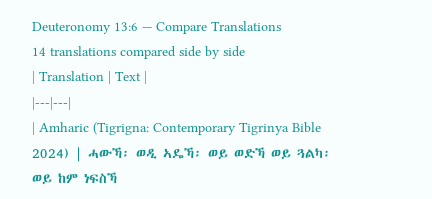Deuteronomy 13:6 — Compare Translations
14 translations compared side by side
| Translation | Text |
|---|---|
| Amharic (Tigrigna: Contemporary Tigrinya Bible 2024) | ሓውኻ፡ ወዲ ኣዴኻ፡ ወይ ወድኻ ወይ ጓልካ፡ ወይ ከም ነፍስኻ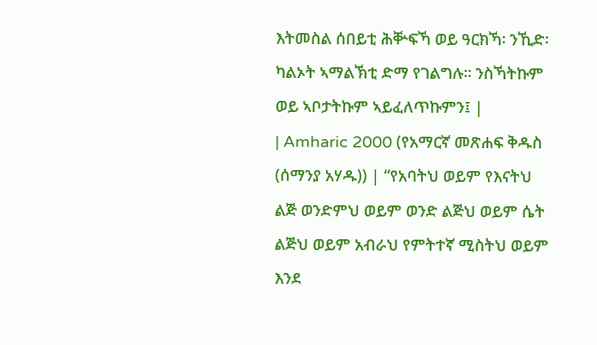እትመስል ሰበይቲ ሕቝፍኻ ወይ ዓርክኻ፡ ንኺድ፡ ካልኦት ኣማልኽቲ ድማ የገልግሉ። ንስኻትኩም ወይ ኣቦታትኩም ኣይፈለጥኩምን፤ |
| Amharic 2000 (የአማርኛ መጽሐፍ ቅዱስ (ሰማንያ አሃዱ)) | “የአባትህ ወይም የእናትህ ልጅ ወንድምህ ወይም ወንድ ልጅህ ወይም ሴት ልጅህ ወይም አብራህ የምትተኛ ሚስትህ ወይም እንደ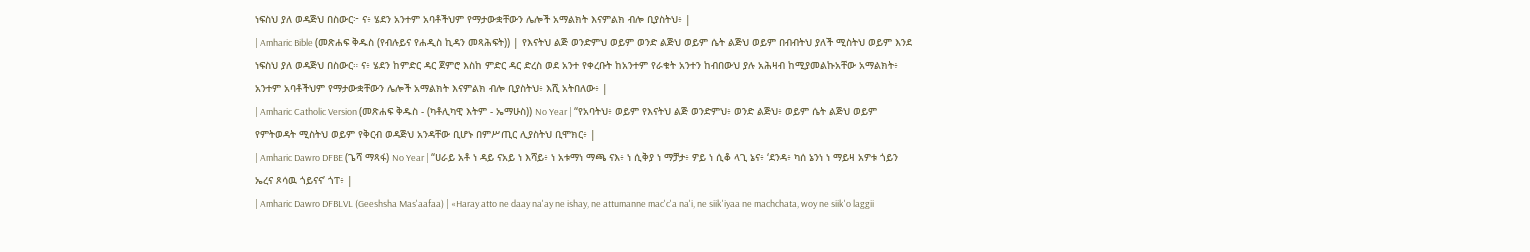ነፍስህ ያለ ወዳጅህ በስውር፦ ና፥ ሄደን አንተም አባቶችህም የማታውቋቸውን ሌሎች አማልክት እናምልክ ብሎ ቢያስትህ፥ |
| Amharic Bible (መጽሐፍ ቅዱስ (የብሉይና የሐዲስ ኪዳን መጻሕፍት)) | የእናትህ ልጅ ወንድምህ ወይም ወንድ ልጅህ ወይም ሴት ልጅህ ወይም በብብትህ ያለች ሚስትህ ወይም እንደ ነፍስህ ያለ ወዳጅህ በስውር። ና፥ ሄደን ከምድር ዳር ጀምሮ እስከ ምድር ዳር ድረስ ወደ አንተ የቀረቡት ከአንተም የራቁት አንተን ከብበውህ ያሉ አሕዛብ ከሚያመልኩአቸው አማልክት፥ አንተም አባቶችህም የማታውቋቸውን ሌሎች አማልክት እናምልክ ብሎ ቢያስትህ፥ እሺ አትበለው፥ |
| Amharic Catholic Version (መጽሐፍ ቅዱስ - (ካቶሊካዊ እትም - ኤማሁስ)) No Year | “የአባትህ፥ ወይም የእናትህ ልጅ ወንድምህ፥ ወንድ ልጅህ፥ ወይም ሴት ልጅህ ወይም የምትወዳት ሚስትህ ወይም የቅርብ ወዳጅህ አንዳቸው ቢሆኑ በምሥጢር ሊያስትህ ቢሞክር፥ |
| Amharic Dawro DFBE (ጌሻ ማጻፋ) No Year | “ሀራይ አቶ ነ ዳይ ናአይ ነ እሻይ፥ ነ አቱማነ ማጫ ናእ፥ ነ ሲቅያ ነ ማቻታ፥ ዎይ ነ ሲቆ ላጊ ኔና፥ ‘ደንዳ፥ ካሰ ኔንነ ነ ማይዛ አዎቱ ጎይን ኤረና ጾሳዉ ጎይናና’ ጎፐ፥ |
| Amharic Dawro DFBLVL (Geeshsha Mas'aafaa) | «Haray atto ne daay na'ay ne ishay, ne attumanne mac'c'a na'i, ne siik'iyaa ne machchata, woy ne siik'o laggii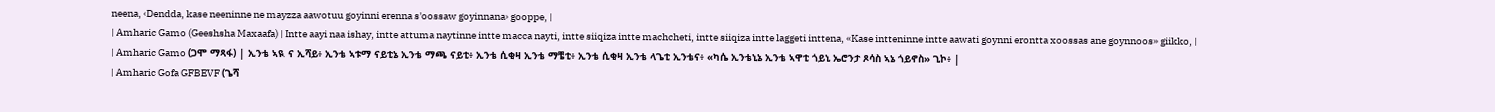neena, ‹Dendda, kase neeninne ne mayzza aawotuu goyinni erenna s'oossaw goyinnana› gooppe, |
| Amharic Gamo (Geeshsha Maxaafa) | Intte aayi naa ishay, intte attuma naytinne intte macca nayti, intte siiqiza intte machcheti, intte siiqiza intte laggeti inttena, «Kase intteninne intte aawati goynni erontta xoossas ane goynnoos» giikko, |
| Amharic Gamo (ጋሞ ማጻፋ) | ኢንቴ ኣዪ ና ኢሻይ፥ ኢንቴ ኣቱማ ናይቲኔ ኢንቴ ማጫ ናይቲ፥ ኢንቴ ሲቂዛ ኢንቴ ማቼቲ፥ ኢንቴ ሲቂዛ ኢንቴ ላጌቲ ኢንቴና፥ «ካሴ ኢንቴኒኔ ኢንቴ ኣዋቲ ጎይኒ ኤሮንታ ጾሳስ ኣኔ ጎይኖስ» ጊኮ፥ |
| Amharic Gofa GFBEVF (ጌሻ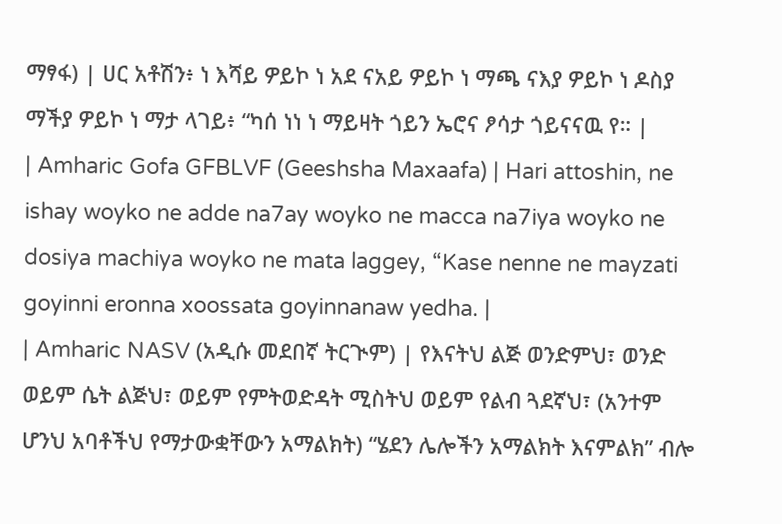ማፃፋ) | ሀር አቶሽን፥ ነ እሻይ ዎይኮ ነ አደ ናአይ ዎይኮ ነ ማጫ ናእያ ዎይኮ ነ ዶስያ ማችያ ዎይኮ ነ ማታ ላገይ፥ “ካሰ ነነ ነ ማይዛት ጎይን ኤሮና ፆሳታ ጎይናናዉ የ። |
| Amharic Gofa GFBLVF (Geeshsha Maxaafa) | Hari attoshin, ne ishay woyko ne adde na7ay woyko ne macca na7iya woyko ne dosiya machiya woyko ne mata laggey, “Kase nenne ne mayzati goyinni eronna xoossata goyinnanaw yedha. |
| Amharic NASV (አዲሱ መደበኛ ትርጒም) | የእናትህ ልጅ ወንድምህ፣ ወንድ ወይም ሴት ልጅህ፣ ወይም የምትወድዳት ሚስትህ ወይም የልብ ጓደኛህ፣ (አንተም ሆንህ አባቶችህ የማታውቋቸውን አማልክት) “ሄደን ሌሎችን አማልክት እናምልክ” ብሎ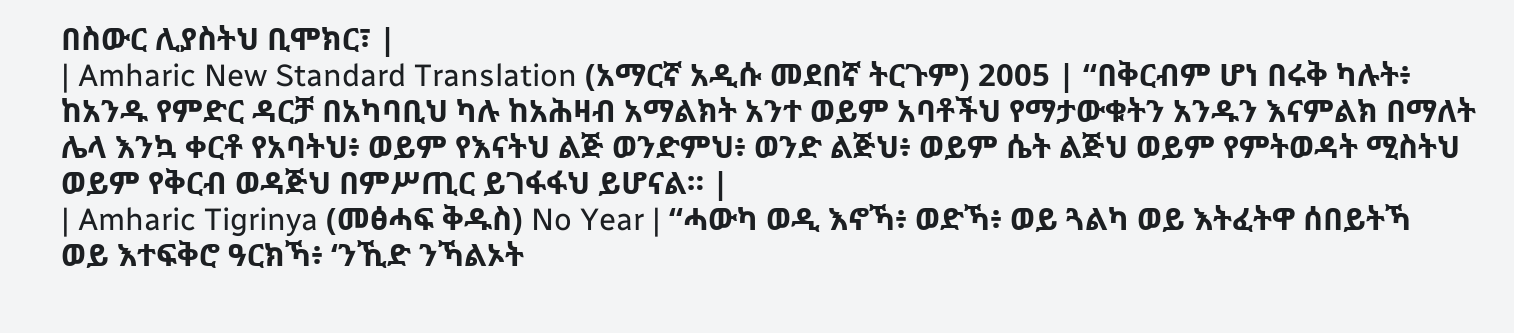በስውር ሊያስትህ ቢሞክር፣ |
| Amharic New Standard Translation (አማርኛ አዲሱ መደበኛ ትርጉም) 2005 | “በቅርብም ሆነ በሩቅ ካሉት፥ ከአንዱ የምድር ዳርቻ በአካባቢህ ካሉ ከአሕዛብ አማልክት አንተ ወይም አባቶችህ የማታውቁትን አንዱን እናምልክ በማለት ሌላ እንኳ ቀርቶ የአባትህ፥ ወይም የእናትህ ልጅ ወንድምህ፥ ወንድ ልጅህ፥ ወይም ሴት ልጅህ ወይም የምትወዳት ሚስትህ ወይም የቅርብ ወዳጅህ በምሥጢር ይገፋፋህ ይሆናል። |
| Amharic Tigrinya (መፅሓፍ ቅዱስ) No Year | “ሓውካ ወዲ እኖኻ፥ ወድኻ፥ ወይ ጓልካ ወይ እትፈትዋ ሰበይትኻ ወይ እተፍቅሮ ዓርክኻ፥ ‘ንኺድ ንኻልኦት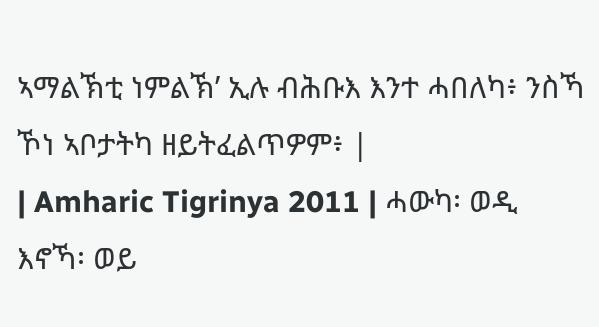ኣማልኽቲ ነምልኽ’ ኢሉ ብሕቡእ እንተ ሓበለካ፥ ንስኻ ኾነ ኣቦታትካ ዘይትፈልጥዎም፥ |
| Amharic Tigrinya 2011 | ሓውካ፡ ወዲ እኖኻ፡ ወይ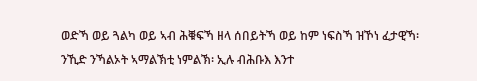ወድኻ ወይ ጓልካ ወይ ኣብ ሕቑፍኻ ዘላ ሰበይትኻ ወይ ከም ነፍስኻ ዝኾነ ፈታዊኻ፡ ንኺድ ንኻልኦት ኣማልኽቲ ነምልኽ፡ ኢሉ ብሕቡእ እንተ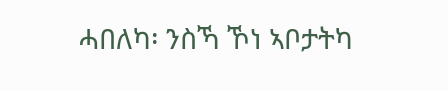ሓበለካ፡ ንስኻ ኾነ ኣቦታትካ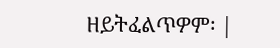ዘይትፈልጥዎም፡ |